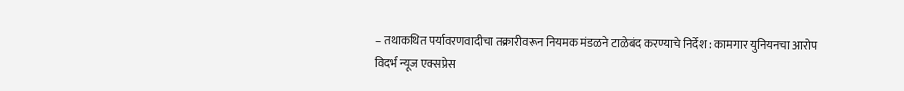– तथाकथित पर्यावरणवादीचा तक्रारीवरून नियमक मंडळने टाळेबंद करण्याचे निर्देश : कामगार युनियनचा आरोप
विदर्भ न्यूज एक्सप्रेस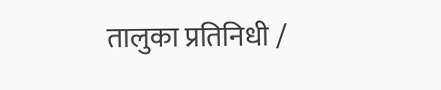तालुका प्रतिनिधी /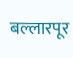बल्लारपूर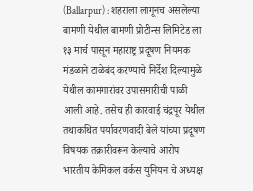(Ballarpur) : शहराला लागूनच असलेल्या बामणी येथील बामणी प्रोटीन्स लिमिटेड ला १३ मार्च पासून महाराष्ट्र प्रदूषण नियमक मंडळाने टाळेबंद करण्याचे निर्देश दिल्यामुळे येथील कामगारांवर उपासमारीची पाळी आली आहे. तसेच ही कारवाई चंद्रपूर येथील तथाकथित पर्यावरणवादी बेले यांच्या प्रदूषण विषयक तक्रारीवरून केल्याचे आरोप भारतीय केमिकल वर्कस युनियन चे अध्यक्ष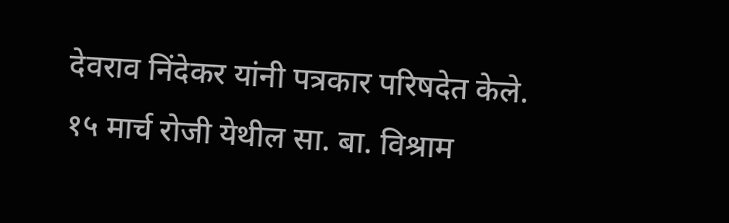देवराव निंदेकर यांनी पत्रकार परिषदेत केले.
१५ मार्च रोजी येथील सा. बा. विश्राम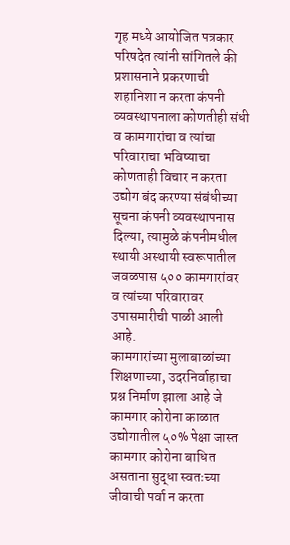गृह मध्ये आयोजित पत्रकार परिषदेत त्यांनी सांगितले की प्रशासनाने प्रकरणाची शहानिशा न करता कंपनी व्यवस्थापनाला कोणतीही संधी व कामगारांचा व त्यांचा परिवाराचा भविष्याचा कोणताही विचार न करता उद्योग बंद करण्या संबंधीच्या सूचना कंपनी व्यवस्थापनास दिल्या, त्यामुळे कंपनीमधील स्थायी अस्थायी स्वरूपातील जवळपास ५०० कामगारांवर व त्यांच्या परिवारावर उपासमारीची पाळी आली आहे.
कामगारांच्या मुलाबाळांच्या शिक्षणाच्या, उदरनिर्वाहाचा प्रश्न निर्माण झाला आहे जे कामगार कोरोना काळात उद्योगातील ५०% पेक्षा जास्त कामगार कोरोना बाधित असताना सुद्धा स्वतःच्या जीवाची पर्वा न करता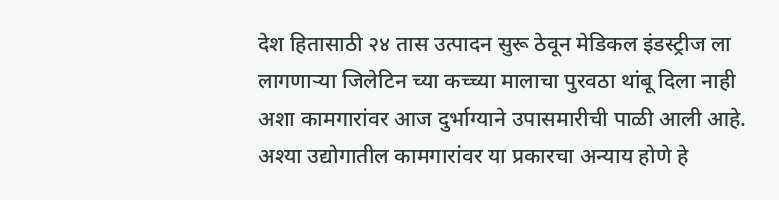देश हितासाठी २४ तास उत्पादन सुरू ठेवून मेडिकल इंडस्ट्रीज ला लागणाऱ्या जिलेटिन च्या कच्च्या मालाचा पुरवठा थांबू दिला नाही अशा कामगारांवर आज दुर्भाग्याने उपासमारीची पाळी आली आहे. अश्या उद्योगातील कामगारांवर या प्रकारचा अन्याय होणे हे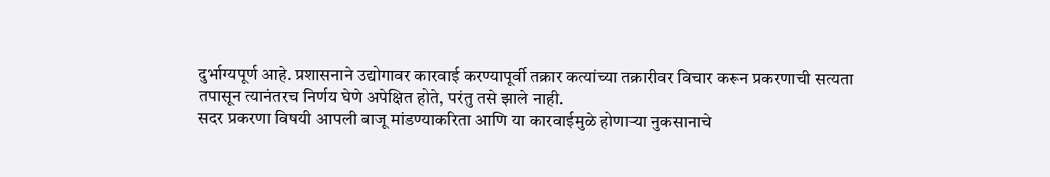दुर्भाग्यपूर्ण आहे. प्रशासनाने उद्योगावर कारवाई करण्यापूर्वी तक्रार कत्यांच्या तक्रारीवर विचार करून प्रकरणाची सत्यता तपासून त्यानंतरच निर्णय घेणे अपेक्षित होते, परंतु तसे झाले नाही.
सदर प्रकरणा विषयी आपली बाजू मांडण्याकरिता आणि या कारवाईमुळे होणाऱ्या नुकसानाचे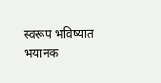स्वरूप भविष्यात भयानक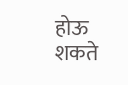होऊ शकते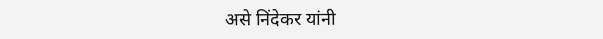असे निंदेकर यांनी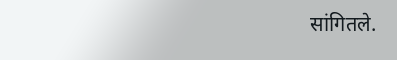सांगितले.